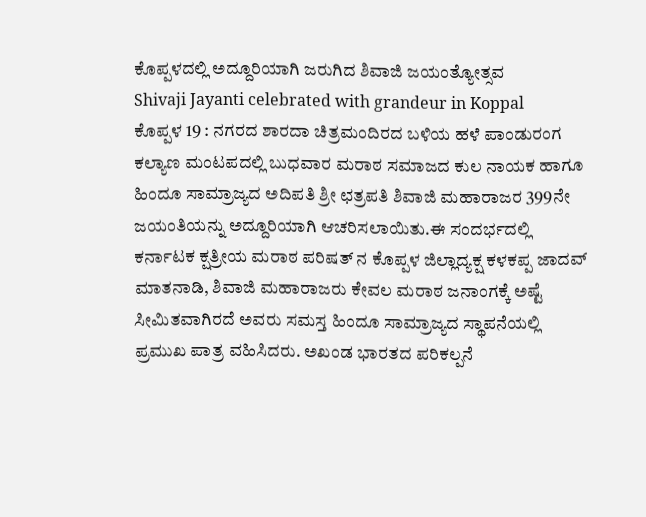ಕೊಪ್ಪಳದಲ್ಲಿ ಅದ್ದೂರಿಯಾಗಿ ಜರುಗಿದ ಶಿವಾಜಿ ಜಯಂತ್ಯೋತ್ಸವ
Shivaji Jayanti celebrated with grandeur in Koppal
ಕೊಪ್ಪಳ 19 : ನಗರದ ಶಾರದಾ ಚಿತ್ರಮಂದಿರದ ಬಳಿಯ ಹಳೆ ಪಾಂಡುರಂಗ ಕಲ್ಯಾಣ ಮಂಟಪದಲ್ಲಿ ಬುಧವಾರ ಮರಾಠ ಸಮಾಜದ ಕುಲ ನಾಯಕ ಹಾಗೂ ಹಿಂದೂ ಸಾಮ್ರಾಜ್ಯದ ಅದಿಪತಿ ಶ್ರೀ ಛತ್ರಪತಿ ಶಿವಾಜಿ ಮಹಾರಾಜರ 399ನೇ ಜಯಂತಿಯನ್ನು ಅದ್ದೂರಿಯಾಗಿ ಆಚರಿಸಲಾಯಿತು.ಈ ಸಂದರ್ಭದಲ್ಲಿ ಕರ್ನಾಟಕ ಕ್ಷತ್ರೀಯ ಮರಾಠ ಪರಿಷತ್ ನ ಕೊಪ್ಪಳ ಜಿಲ್ಲಾದ್ಯಕ್ಷ ಕಳಕಪ್ಪ ಜಾದವ್ ಮಾತನಾಡಿ, ಶಿವಾಜಿ ಮಹಾರಾಜರು ಕೇವಲ ಮರಾಠ ಜನಾಂಗಕ್ಕೆ ಅಷ್ಟೆ ಸೀಮಿತವಾಗಿರದೆ ಅವರು ಸಮಸ್ತ ಹಿಂದೂ ಸಾಮ್ರಾಜ್ಯದ ಸ್ಥಾಪನೆಯಲ್ಲಿ ಪ್ರಮುಖ ಪಾತ್ರ ವಹಿಸಿದರು. ಅಖಂಡ ಭಾರತದ ಪರಿಕಲ್ಪನೆ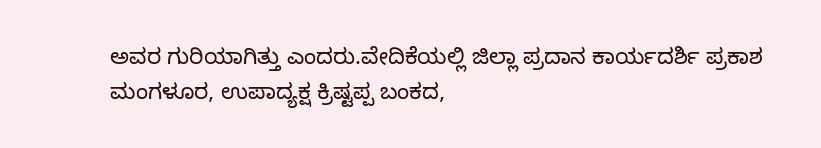ಅವರ ಗುರಿಯಾಗಿತ್ತು ಎಂದರು.ವೇದಿಕೆಯಲ್ಲಿ ಜಿಲ್ಲಾ ಪ್ರದಾನ ಕಾರ್ಯದರ್ಶಿ ಪ್ರಕಾಶ ಮಂಗಳೂರ, ಉಪಾದ್ಯಕ್ಷ ಕ್ರಿಷ್ಟಪ್ಪ ಬಂಕದ,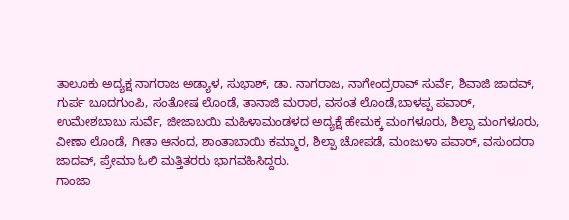ತಾಲೂಕು ಅದ್ಯಕ್ಷ ನಾಗರಾಜ ಅಡ್ಯಾಳ, ಸುಭಾಶ್, ಡಾ. ನಾಗರಾಜ, ನಾಗೇಂದ್ರರಾವ್ ಸುರ್ವೆ, ಶಿವಾಜಿ ಜಾದವ್, ಗುರ್ಪ ಬೂದಗುಂಪಿ, ಸಂತೋಷ ಲೊಂಡೆ, ತಾನಾಜಿ ಮರಾಠ, ವಸಂತ ಲೊಂಡೆ,ಬಾಳಪ್ಪ ಪವಾರ್, ಉಮೇಶಬಾಬು ಸುರ್ವೆ, ಜೀಜಾಬಯಿ ಮಹಿಳಾಮಂಡಳದ ಅದ್ಯಕ್ಷೆ ಹೇಮಕ್ಕ ಮಂಗಳೂರು, ಶಿಲ್ಪಾ ಮಂಗಳೂರು, ವೀಣಾ ಲೊಂಡೆ, ಗೀತಾ ಆನಂದ, ಶಾಂತಾಬಾಯಿ ಕಮ್ಮಾರ, ಶಿಲ್ಪಾ ಚೋಪಡೆ, ಮಂಜುಳಾ ಪವಾರ್, ವಸುಂದರಾ ಜಾದವ್, ಪ್ರೇಮಾ ಓಲಿ ಮತ್ತಿತರರು ಭಾಗವಹಿಸಿದ್ದರು.
ಗಾಂಜಾ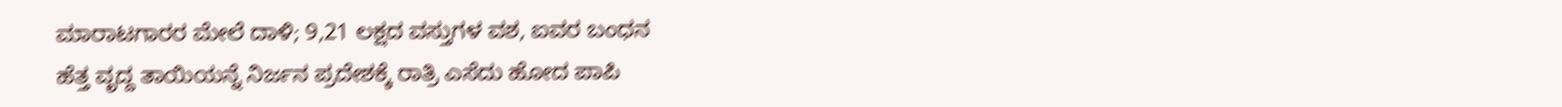ಮಾರಾಟಗಾರರ ಮೇಲೆ ದಾಳಿ; 9,21 ಲಕ್ಷದ ವಸ್ತುಗಳ ವಶ, ಐವರ ಬಂಧನ
ಹೆತ್ತ ವೃದ್ದ ತಾಯಿಯನ್ನೆ ನಿರ್ಜನ ಪ್ರದೇಶಕ್ಕೆ ರಾತ್ರಿ ಎಸೆದು ಹೋದ ಪಾಪಿ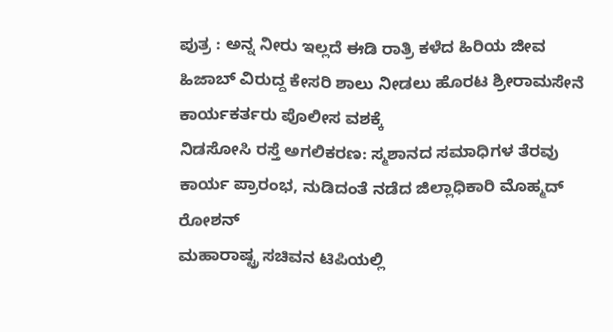ಪುತ್ರ : ಅನ್ನ ನೀರು ಇಲ್ಲದೆ ಈಡಿ ರಾತ್ರಿ ಕಳೆದ ಹಿರಿಯ ಜೀವ
ಹಿಜಾಬ್ ವಿರುದ್ದ ಕೇಸರಿ ಶಾಲು ನೀಡಲು ಹೊರಟ ಶ್ರೀರಾಮಸೇನೆ ಕಾರ್ಯಕರ್ತರು ಪೊಲೀಸ ವಶಕ್ಕೆ
ನಿಡಸೋಸಿ ರಸ್ತೆ ಅಗಲಿಕರಣ: ಸ್ಮಶಾನದ ಸಮಾಧಿಗಳ ತೆರವು ಕಾರ್ಯ ಪ್ರಾರಂಭ, ನುಡಿದಂತೆ ನಡೆದ ಜಿಲ್ಲಾಧಿಕಾರಿ ಮೊಹ್ಮದ್ ರೋಶನ್
ಮಹಾರಾಷ್ಟ್ರ ಸಚಿವನ ಟಿಪಿಯಲ್ಲಿ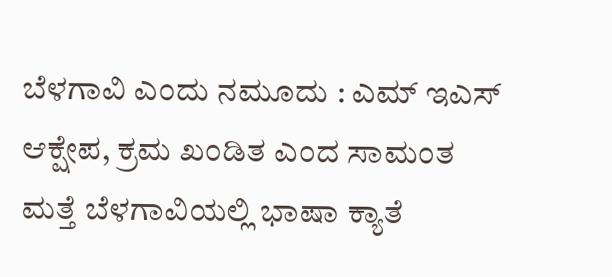ಬೆಳಗಾವಿ ಎಂದು ನಮೂದು : ಎಮ್ ಇಎಸ್ ಆಕ್ಷೇಪ, ಕ್ರಮ ಖಂಡಿತ ಎಂದ ಸಾಮಂತ
ಮತ್ತೆ ಬೆಳಗಾವಿಯಲ್ಲಿ ಭಾಷಾ ಕ್ಯಾತೆ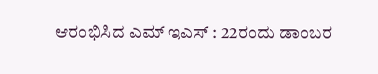ಆರಂಭಿಸಿದ ಎಮ್ ಇಎಸ್ : 22ರಂದು ಡಾಂಬರ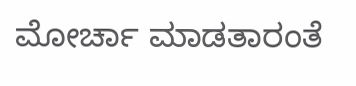ಮೋರ್ಚಾ ಮಾಡತಾರಂತೆ